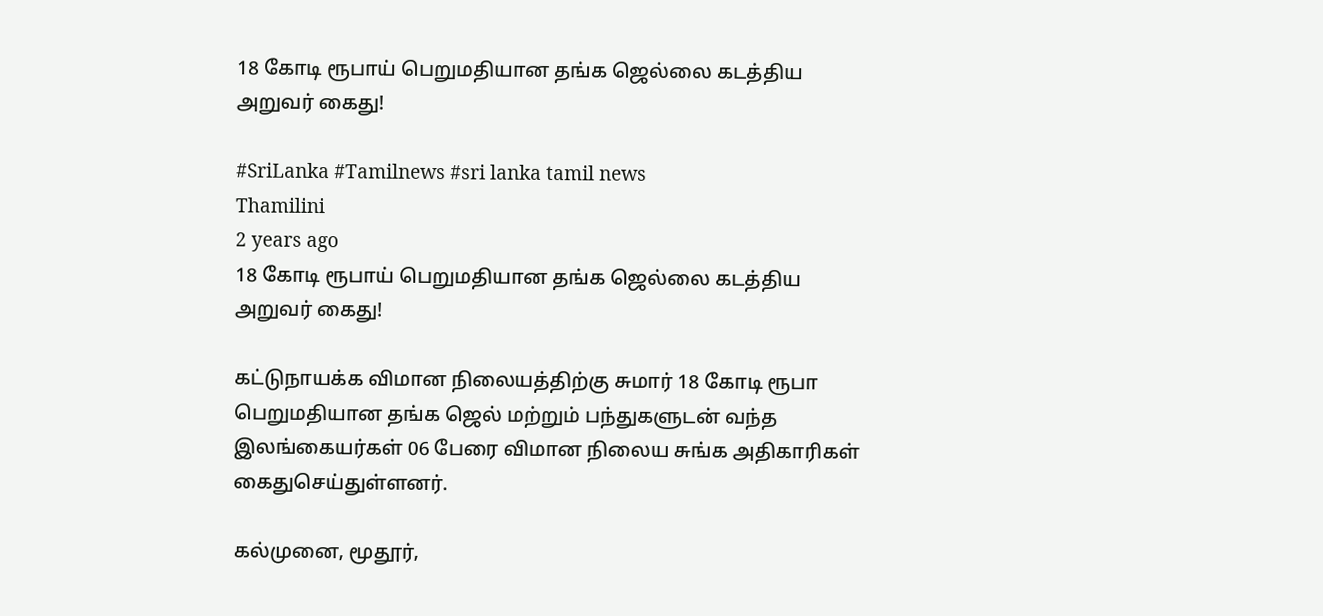18 கோடி ரூபாய் பெறுமதியான தங்க ஜெல்லை கடத்திய அறுவர் கைது!

#SriLanka #Tamilnews #sri lanka tamil news
Thamilini
2 years ago
18 கோடி ரூபாய் பெறுமதியான தங்க ஜெல்லை கடத்திய அறுவர் கைது!

கட்டுநாயக்க விமான நிலையத்திற்கு சுமார் 18 கோடி ரூபா பெறுமதியான தங்க ஜெல் மற்றும் பந்துகளுடன் வந்த இலங்கையர்கள் 06 பேரை விமான நிலைய சுங்க அதிகாரிகள் கைதுசெய்துள்ளனர்.

கல்முனை, மூதூர்,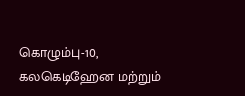கொழும்பு-10, கலகெடிஹேன மற்றும்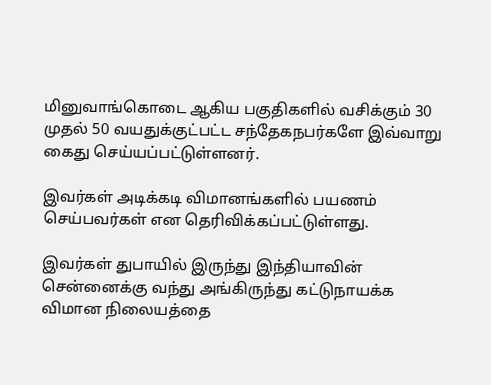மினுவாங்கொடை ஆகிய பகுதிகளில் வசிக்கும் 30 முதல் 50 வயதுக்குட்பட்ட சந்தேகநபர்களே இவ்வாறு கைது செய்யப்பட்டுள்ளனர்.

இவர்கள் அடிக்கடி விமானங்களில் பயணம் செய்பவர்கள் என தெரிவிக்கப்பட்டுள்ளது.

இவர்கள் துபாயில் இருந்து இந்தியாவின் சென்னைக்கு வந்து அங்கிருந்து கட்டுநாயக்க விமான நிலையத்தை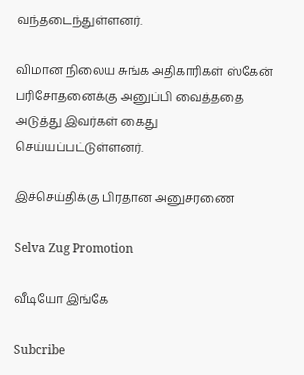வந்தடைந்துள்ளனர்.

விமான நிலைய சுங்க அதிகாரிகள் ஸ்கேன் பரிசோதனைக்கு அனுப்பி வைத்ததை அடுத்து இவர்கள் கைது செய்யப்பட்டுள்ளனர்.

இச்செய்திக்கு பிரதான அனுசரணை

Selva Zug Promotion

வீடியோ இங்கே

Subcribe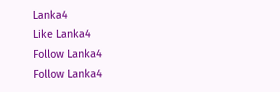Lanka4
Like Lanka4
Follow Lanka4
Follow Lanka4